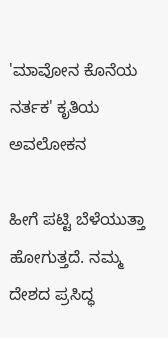'ಮಾವೋನ ಕೊನೆಯ ನರ್ತಕ' ಕೃತಿಯ ಅವಲೋಕನ

ಹೀಗೆ ಪಟ್ಟಿ ಬೆಳೆಯುತ್ತಾ ಹೋಗುತ್ತದೆ. ನಮ್ಮ ದೇಶದ ಪ್ರಸಿದ್ಧ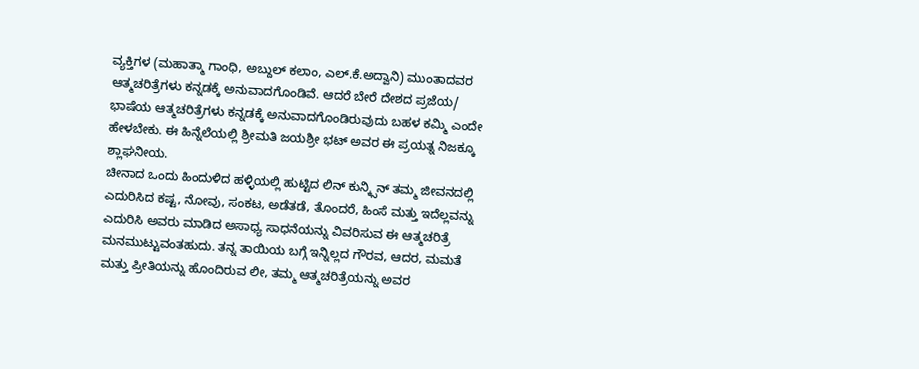ವ್ಯಕ್ತಿಗಳ (ಮಹಾತ್ಮಾ ಗಾಂಧಿ, ಅಬ್ದುಲ್ ಕಲಾಂ, ಎಲ್.ಕೆ.ಅದ್ವಾನಿ) ಮುಂತಾದವರ ಆತ್ಮಚರಿತ್ರೆಗಳು ಕನ್ನಡಕ್ಕೆ ಅನುವಾದಗೊಂಡಿವೆ. ಆದರೆ ಬೇರೆ ದೇಶದ ಪ್ರಜೆಯ/ ಭಾಷೆಯ ಆತ್ಮಚರಿತ್ರೆಗಳು ಕನ್ನಡಕ್ಕೆ ಅನುವಾದಗೊಂಡಿರುವುದು ಬಹಳ ಕಮ್ಮಿ ಎಂದೇ ಹೇಳಬೇಕು. ಈ ಹಿನ್ನೆಲೆಯಲ್ಲಿ ಶ್ರೀಮತಿ ಜಯಶ್ರೀ ಭಟ್ ಅವರ ಈ ಪ್ರಯತ್ನ ನಿಜಕ್ಕೂ ಶ್ಲಾಘನೀಯ.
ಚೀನಾದ ಒಂದು ಹಿಂದುಳಿದ ಹಳ್ಳಿಯಲ್ಲಿ ಹುಟ್ಟಿದ ಲಿನ್ ಕುನ್ಕ್ಸಿನ್ ತಮ್ಮ ಜೀವನದಲ್ಲಿ ಎದುರಿಸಿದ ಕಷ್ಟ, ನೋವು, ಸಂಕಟ, ಅಡೆತಡೆ, ತೊಂದರೆ, ಹಿಂಸೆ ಮತ್ತು ಇದೆಲ್ಲವನ್ನು ಎದುರಿಸಿ ಅವರು ಮಾಡಿದ ಅಸಾಧ್ಯ ಸಾಧನೆಯನ್ನು ವಿವರಿಸುವ ಈ ಆತ್ಮಚರಿತ್ರೆ ಮನಮುಟ್ಟುವಂತಹುದು. ತನ್ನ ತಾಯಿಯ ಬಗ್ಗೆ ಇನ್ನಿಲ್ಲದ ಗೌರವ, ಆದರ, ಮಮತೆ ಮತ್ತು ಪ್ರೀತಿಯನ್ನು ಹೊಂದಿರುವ ಲೀ, ತಮ್ಮ ಆತ್ಮಚರಿತ್ರೆಯನ್ನು ಅವರ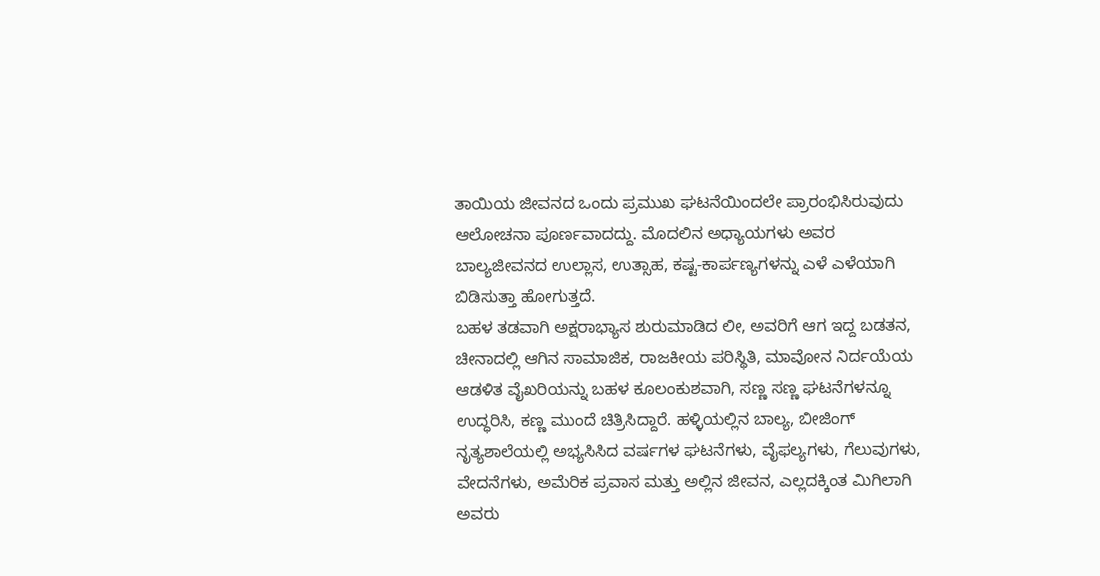ತಾಯಿಯ ಜೀವನದ ಒಂದು ಪ್ರಮುಖ ಘಟನೆಯಿಂದಲೇ ಪ್ರಾರಂಭಿಸಿರುವುದು ಆಲೋಚನಾ ಪೂರ್ಣವಾದದ್ದು. ಮೊದಲಿನ ಅಧ್ಯಾಯಗಳು ಅವರ ಬಾಲ್ಯಜೀವನದ ಉಲ್ಲಾಸ, ಉತ್ಸಾಹ, ಕಷ್ಟ-ಕಾರ್ಪಣ್ಯಗಳನ್ನು ಎಳೆ ಎಳೆಯಾಗಿ ಬಿಡಿಸುತ್ತಾ ಹೋಗುತ್ತದೆ.
ಬಹಳ ತಡವಾಗಿ ಅಕ್ಷರಾಭ್ಯಾಸ ಶುರುಮಾಡಿದ ಲೀ, ಅವರಿಗೆ ಆಗ ಇದ್ದ ಬಡತನ, ಚೀನಾದಲ್ಲಿ ಆಗಿನ ಸಾಮಾಜಿಕ, ರಾಜಕೀಯ ಪರಿಸ್ಥಿತಿ, ಮಾವೋನ ನಿರ್ದಯೆಯ ಆಡಳಿತ ವೈಖರಿಯನ್ನು ಬಹಳ ಕೂಲಂಕುಶವಾಗಿ, ಸಣ್ಣ ಸಣ್ಣ ಘಟನೆಗಳನ್ನೂ ಉದ್ಧರಿಸಿ, ಕಣ್ಣ ಮುಂದೆ ಚಿತ್ರಿಸಿದ್ದಾರೆ. ಹಳ್ಳಿಯಲ್ಲಿನ ಬಾಲ್ಯ, ಬೀಜಿಂಗ್ ನೃತ್ಯಶಾಲೆಯಲ್ಲಿ ಅಭ್ಯಸಿಸಿದ ವರ್ಷಗಳ ಘಟನೆಗಳು, ವೈಫಲ್ಯಗಳು, ಗೆಲುವುಗಳು, ವೇದನೆಗಳು, ಅಮೆರಿಕ ಪ್ರವಾಸ ಮತ್ತು ಅಲ್ಲಿನ ಜೀವನ, ಎಲ್ಲದಕ್ಕಿಂತ ಮಿಗಿಲಾಗಿ ಅವರು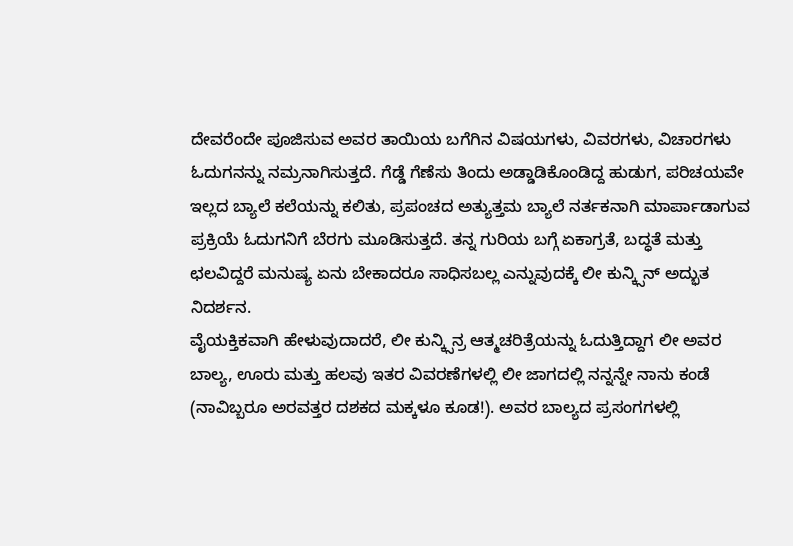ದೇವರೆಂದೇ ಪೂಜಿಸುವ ಅವರ ತಾಯಿಯ ಬಗೆಗಿನ ವಿಷಯಗಳು, ವಿವರಗಳು, ವಿಚಾರಗಳು ಓದುಗನನ್ನು ನಮ್ರನಾಗಿಸುತ್ತದೆ. ಗೆಡ್ಡೆ ಗೆಣೆಸು ತಿಂದು ಅಡ್ಡಾಡಿಕೊಂಡಿದ್ದ ಹುಡುಗ, ಪರಿಚಯವೇ ಇಲ್ಲದ ಬ್ಯಾಲೆ ಕಲೆಯನ್ನು ಕಲಿತು, ಪ್ರಪಂಚದ ಅತ್ಯುತ್ತಮ ಬ್ಯಾಲೆ ನರ್ತಕನಾಗಿ ಮಾರ್ಪಾಡಾಗುವ ಪ್ರಕ್ರಿಯೆ ಓದುಗನಿಗೆ ಬೆರಗು ಮೂಡಿಸುತ್ತದೆ. ತನ್ನ ಗುರಿಯ ಬಗ್ಗೆ ಏಕಾಗ್ರತೆ, ಬದ್ಧತೆ ಮತ್ತು ಛಲವಿದ್ದರೆ ಮನುಷ್ಯ ಏನು ಬೇಕಾದರೂ ಸಾಧಿಸಬಲ್ಲ ಎನ್ನುವುದಕ್ಕೆ ಲೀ ಕುನ್ಕ್ಸಿನ್ ಅದ್ಭುತ ನಿದರ್ಶನ.
ವೈಯಕ್ತಿಕವಾಗಿ ಹೇಳುವುದಾದರೆ, ಲೀ ಕುನ್ಕ್ಸಿನ್ರ ಆತ್ಮಚರಿತ್ರೆಯನ್ನು ಓದುತ್ತಿದ್ದಾಗ ಲೀ ಅವರ ಬಾಲ್ಯ, ಊರು ಮತ್ತು ಹಲವು ಇತರ ವಿವರಣೆಗಳಲ್ಲಿ ಲೀ ಜಾಗದಲ್ಲಿ ನನ್ನನ್ನೇ ನಾನು ಕಂಡೆ (ನಾವಿಬ್ಬರೂ ಅರವತ್ತರ ದಶಕದ ಮಕ್ಕಳೂ ಕೂಡ!). ಅವರ ಬಾಲ್ಯದ ಪ್ರಸಂಗಗಳಲ್ಲಿ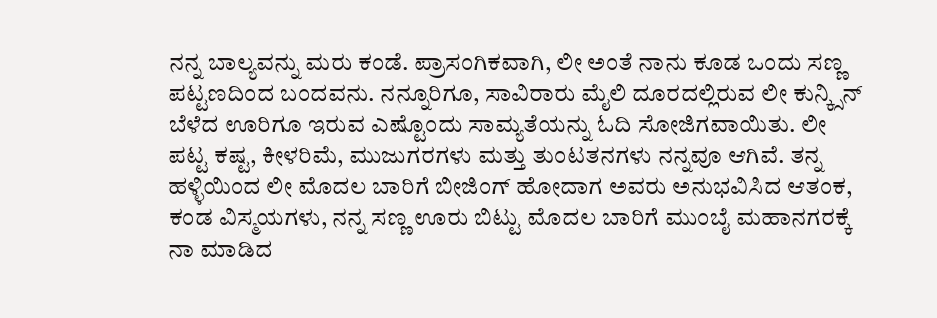ನನ್ನ ಬಾಲ್ಯವನ್ನು ಮರು ಕಂಡೆ. ಪ್ರಾಸಂಗಿಕವಾಗಿ, ಲೀ ಅಂತೆ ನಾನು ಕೂಡ ಒಂದು ಸಣ್ಣ ಪಟ್ಟಣದಿಂದ ಬಂದವನು. ನನ್ನೂರಿಗೂ, ಸಾವಿರಾರು ಮೈಲಿ ದೂರದಲ್ಲಿರುವ ಲೀ ಕುನ್ಕ್ಸಿನ್ ಬೆಳೆದ ಊರಿಗೂ ಇರುವ ಎಷ್ಟೊಂದು ಸಾಮ್ಯತೆಯನ್ನು ಓದಿ ಸೋಜಿಗವಾಯಿತು. ಲೀ ಪಟ್ಟ ಕಷ್ಟ, ಕೀಳರಿಮೆ, ಮುಜುಗರಗಳು ಮತ್ತು ತುಂಟತನಗಳು ನನ್ನವೂ ಆಗಿವೆ. ತನ್ನ ಹಳ್ಳಿಯಿಂದ ಲೀ ಮೊದಲ ಬಾರಿಗೆ ಬೀಜಿಂಗ್ ಹೋದಾಗ ಅವರು ಅನುಭವಿಸಿದ ಆತಂಕ, ಕಂಡ ವಿಸ್ಮಯಗಳು, ನನ್ನ ಸಣ್ಣ ಊರು ಬಿಟ್ಟು ಮೊದಲ ಬಾರಿಗೆ ಮುಂಬೈ ಮಹಾನಗರಕ್ಕೆ ನಾ ಮಾಡಿದ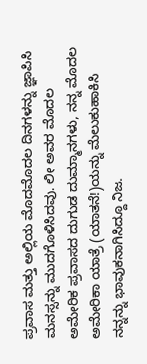ಪ್ರವಾಸ ಮತ್ತು ಅಲ್ಲಿಯ ಮೊದಮೊದಲ ದಿನಗಳನ್ನು ಜ್ಞಾಪಿಸಿ ಮನಸ್ಸನ್ನು ಮುದಗೊಳಿಸಿದವು. ಲೀ ಅವರ ಮೊದಲ ಅಮೇರಿಕ ಪ್ರವಾಸದ ದುಗುಡ ದುಮ್ಮಾನಗಳು, ನನ್ನ ಮೊದಲ ಅಮೇರಿಕಾ ಯಾತ್ರೆ (ಯಾತನೆ!)ಯನ್ನು ಮೆಲುಕುಹಾಕಿಸಿ ನನ್ನನ್ನು ಭಾವುಕನಾಗಿಸಿದ್ದೂ ನಿಜ.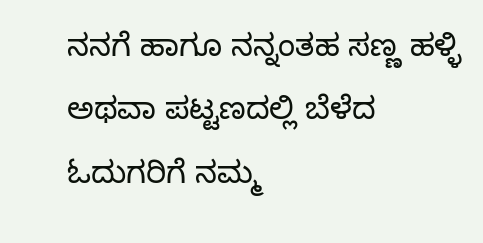ನನಗೆ ಹಾಗೂ ನನ್ನಂತಹ ಸಣ್ಣ ಹಳ್ಳಿ ಅಥವಾ ಪಟ್ಟಣದಲ್ಲಿ ಬೆಳೆದ ಓದುಗರಿಗೆ ನಮ್ಮ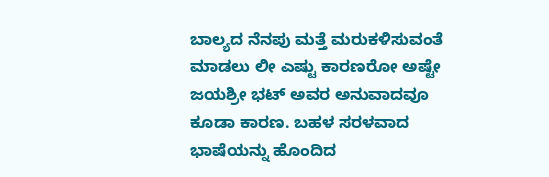ಬಾಲ್ಯದ ನೆನಪು ಮತ್ತೆ ಮರುಕಳಿಸುವಂತೆ ಮಾಡಲು ಲೀ ಎಷ್ಟು ಕಾರಣರೋ ಅಷ್ಟೇ ಜಯಶ್ರೀ ಭಟ್ ಅವರ ಅನುವಾದವೂ ಕೂಡಾ ಕಾರಣ. ಬಹಳ ಸರಳವಾದ ಭಾಷೆಯನ್ನು ಹೊಂದಿದ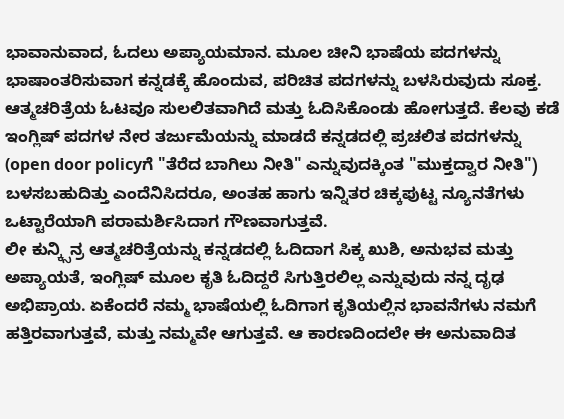ಭಾವಾನುವಾದ, ಓದಲು ಅಪ್ಯಾಯಮಾನ. ಮೂಲ ಚೀನಿ ಭಾಷೆಯ ಪದಗಳನ್ನು ಭಾಷಾಂತರಿಸುವಾಗ ಕನ್ನಡಕ್ಕೆ ಹೊಂದುವ, ಪರಿಚಿತ ಪದಗಳನ್ನು ಬಳಸಿರುವುದು ಸೂಕ್ತ. ಆತ್ಮಚರಿತ್ರೆಯ ಓಟವೂ ಸುಲಲಿತವಾಗಿದೆ ಮತ್ತು ಓದಿಸಿಕೊಂಡು ಹೋಗುತ್ತದೆ. ಕೆಲವು ಕಡೆ ಇಂಗ್ಲಿಷ್ ಪದಗಳ ನೇರ ತರ್ಜುಮೆಯನ್ನು ಮಾಡದೆ ಕನ್ನಡದಲ್ಲಿ ಪ್ರಚಲಿತ ಪದಗಳನ್ನು (open door policyಗೆ "ತೆರೆದ ಬಾಗಿಲು ನೀತಿ" ಎನ್ನುವುದಕ್ಕಿಂತ "ಮುಕ್ತದ್ವಾರ ನೀತಿ") ಬಳಸಬಹುದಿತ್ತು ಎಂದೆನಿಸಿದರೂ, ಅಂತಹ ಹಾಗು ಇನ್ನಿತರ ಚಿಕ್ಕಪುಟ್ಟ ನ್ಯೂನತೆಗಳು ಒಟ್ಟಾರೆಯಾಗಿ ಪರಾಮರ್ಶಿಸಿದಾಗ ಗೌಣವಾಗುತ್ತವೆ.
ಲೀ ಕುನ್ಕ್ಸಿನ್ರ ಆತ್ಮಚರಿತ್ರೆಯನ್ನು ಕನ್ನಡದಲ್ಲಿ ಓದಿದಾಗ ಸಿಕ್ಕ ಖುಶಿ, ಅನುಭವ ಮತ್ತು ಅಪ್ಯಾಯತೆ, ಇಂಗ್ಲಿಷ್ ಮೂಲ ಕೃತಿ ಓದಿದ್ದರೆ ಸಿಗುತ್ತಿರಲಿಲ್ಲ ಎನ್ನುವುದು ನನ್ನ ದೃಢ ಅಭಿಪ್ರಾಯ. ಏಕೆಂದರೆ ನಮ್ಮ ಭಾಷೆಯಲ್ಲಿ ಓದಿಗಾಗ ಕೃತಿಯಲ್ಲಿನ ಭಾವನೆಗಳು ನಮಗೆ ಹತ್ತಿರವಾಗುತ್ತವೆ, ಮತ್ತು ನಮ್ಮವೇ ಆಗುತ್ತವೆ. ಆ ಕಾರಣದಿಂದಲೇ ಈ ಅನುವಾದಿತ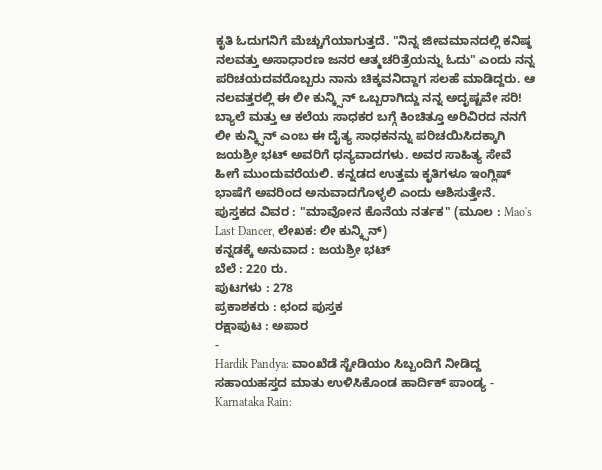ಕೃತಿ ಓದುಗನಿಗೆ ಮೆಚ್ಚುಗೆಯಾಗುತ್ತದೆ. "ನಿನ್ನ ಜೀವಮಾನದಲ್ಲಿ ಕನಿಷ್ಠ ನಲವತ್ತು ಅಸಾಧಾರಣ ಜನರ ಆತ್ಮಚರಿತ್ರೆಯನ್ನು ಓದು" ಎಂದು ನನ್ನ ಪರಿಚಯದವರೊಬ್ಬರು ನಾನು ಚಿಕ್ಕವನಿದ್ದಾಗ ಸಲಹೆ ಮಾಡಿದ್ದರು. ಆ ನಲವತ್ತರಲ್ಲಿ ಈ ಲೀ ಕುನ್ಕ್ಸಿನ್ ಒಬ್ಬರಾಗಿದ್ದು ನನ್ನ ಅದೃಷ್ಟವೇ ಸರಿ! ಬ್ಯಾಲೆ ಮತ್ತು ಆ ಕಲೆಯ ಸಾಧಕರ ಬಗ್ಗೆ ಕಿಂಚಿತ್ತೂ ಅರಿವಿರದ ನನಗೆ ಲೀ ಕುನ್ಕ್ಸಿನ್ ಎಂಬ ಈ ದೈತ್ಯ ಸಾಧಕನನ್ನು ಪರಿಚಯಿಸಿದಕ್ಕಾಗಿ ಜಯಶ್ರೀ ಭಟ್ ಅವರಿಗೆ ಧನ್ಯವಾದಗಳು. ಅವರ ಸಾಹಿತ್ಯ ಸೇವೆ ಹೀಗೆ ಮುಂದುವರೆಯಲಿ. ಕನ್ನಡದ ಉತ್ತಮ ಕೃತಿಗಳೂ ಇಂಗ್ಲಿಷ್ ಭಾಷೆಗೆ ಅವರಿಂದ ಅನುವಾದಗೊಳ್ಳಲಿ ಎಂದು ಆಶಿಸುತ್ತೇನೆ.
ಪುಸ್ತಕದ ವಿವರ : "ಮಾವೋನ ಕೊನೆಯ ನರ್ತಕ" (ಮೂಲ : Mao's Last Dancer, ಲೇಖಕ: ಲೀ ಕುನ್ಕ್ಸಿನ್)
ಕನ್ನಡಕ್ಕೆ ಅನುವಾದ : ಜಯಶ್ರೀ ಭಟ್
ಬೆಲೆ : 220 ರು.
ಪುಟಗಳು : 278
ಪ್ರಕಾಶಕರು : ಛಂದ ಪುಸ್ತಕ
ರಕ್ಷಾಪುಟ : ಅಪಾರ
-
Hardik Pandya: ವಾಂಖೆಡೆ ಸ್ಟೇಡಿಯಂ ಸಿಬ್ಬಂದಿಗೆ ನೀಡಿದ್ದ ಸಹಾಯಹಸ್ತದ ಮಾತು ಉಳಿಸಿಕೊಂಡ ಹಾರ್ದಿಕ್ ಪಾಂಡ್ಯ -
Karnataka Rain: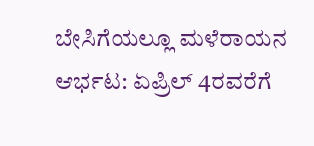ಬೇಸಿಗೆಯಲ್ಲೂ ಮಳೆರಾಯನ ಆರ್ಭಟ: ಏಪ್ರಿಲ್ 4ರವರೆಗೆ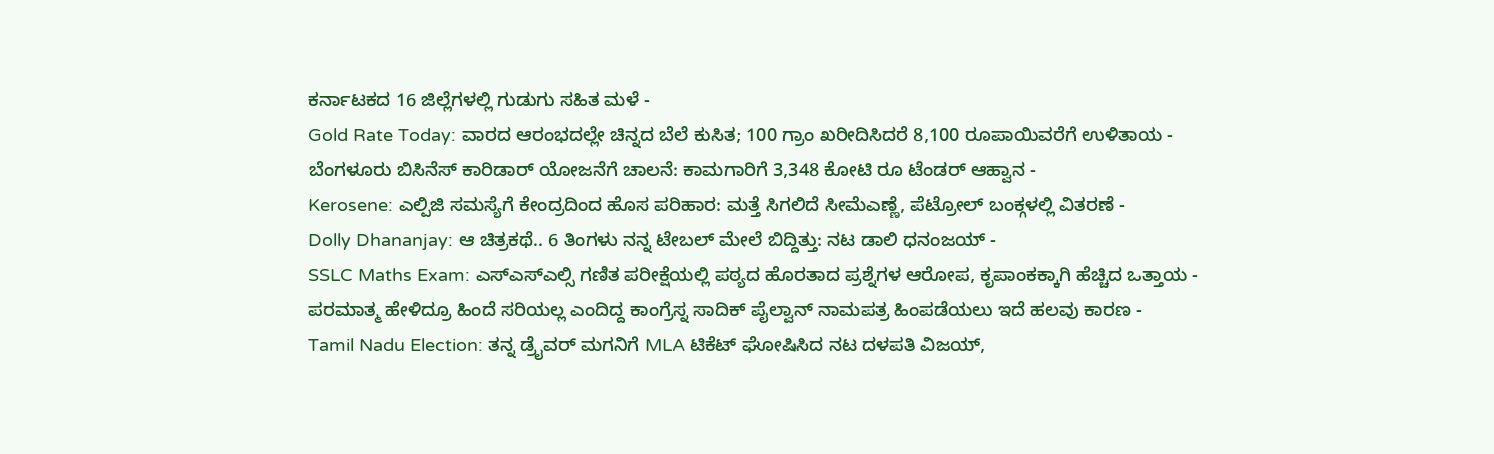ಕರ್ನಾಟಕದ 16 ಜಿಲ್ಲೆಗಳಲ್ಲಿ ಗುಡುಗು ಸಹಿತ ಮಳೆ -
Gold Rate Today: ವಾರದ ಆರಂಭದಲ್ಲೇ ಚಿನ್ನದ ಬೆಲೆ ಕುಸಿತ; 100 ಗ್ರಾಂ ಖರೀದಿಸಿದರೆ 8,100 ರೂಪಾಯಿವರೆಗೆ ಉಳಿತಾಯ -
ಬೆಂಗಳೂರು ಬಿಸಿನೆಸ್ ಕಾರಿಡಾರ್ ಯೋಜನೆಗೆ ಚಾಲನೆ: ಕಾಮಗಾರಿಗೆ 3,348 ಕೋಟಿ ರೂ ಟೆಂಡರ್ ಆಹ್ವಾನ -
Kerosene: ಎಲ್ಪಿಜಿ ಸಮಸ್ಯೆಗೆ ಕೇಂದ್ರದಿಂದ ಹೊಸ ಪರಿಹಾರ: ಮತ್ತೆ ಸಿಗಲಿದೆ ಸೀಮೆಎಣ್ಣೆ, ಪೆಟ್ರೋಲ್ ಬಂಕ್ಗಳಲ್ಲಿ ವಿತರಣೆ -
Dolly Dhananjay: ಆ ಚಿತ್ರಕಥೆ.. 6 ತಿಂಗಳು ನನ್ನ ಟೇಬಲ್ ಮೇಲೆ ಬಿದ್ದಿತ್ತು: ನಟ ಡಾಲಿ ಧನಂಜಯ್ -
SSLC Maths Exam: ಎಸ್ಎಸ್ಎಲ್ಸಿ ಗಣಿತ ಪರೀಕ್ಷೆಯಲ್ಲಿ ಪಠ್ಯದ ಹೊರತಾದ ಪ್ರಶ್ನೆಗಳ ಆರೋಪ, ಕೃಪಾಂಕಕ್ಕಾಗಿ ಹೆಚ್ಚಿದ ಒತ್ತಾಯ -
ಪರಮಾತ್ಮ ಹೇಳಿದ್ರೂ ಹಿಂದೆ ಸರಿಯಲ್ಲ ಎಂದಿದ್ದ ಕಾಂಗ್ರೆಸ್ನ ಸಾದಿಕ್ ಪೈಲ್ವಾನ್ ನಾಮಪತ್ರ ಹಿಂಪಡೆಯಲು ಇದೆ ಹಲವು ಕಾರಣ -
Tamil Nadu Election: ತನ್ನ ಡ್ರೈವರ್ ಮಗನಿಗೆ MLA ಟಿಕೆಟ್ ಘೋಷಿಸಿದ ನಟ ದಳಪತಿ ವಿಜಯ್,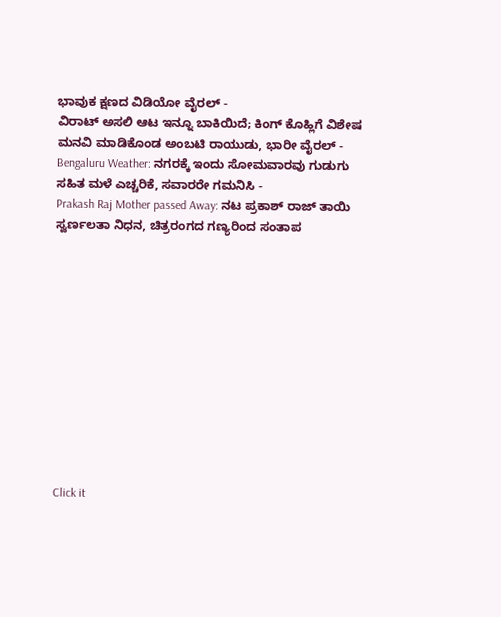ಭಾವುಕ ಕ್ಷಣದ ವಿಡಿಯೋ ವೈರಲ್ -
ವಿರಾಟ್ ಅಸಲಿ ಆಟ ಇನ್ನೂ ಬಾಕಿಯಿದೆ; ಕಿಂಗ್ ಕೊಹ್ಲಿಗೆ ವಿಶೇಷ ಮನವಿ ಮಾಡಿಕೊಂಡ ಅಂಬಟಿ ರಾಯುಡು, ಭಾರೀ ವೈರಲ್ -
Bengaluru Weather: ನಗರಕ್ಕೆ ಇಂದು ಸೋಮವಾರವು ಗುಡುಗು ಸಹಿತ ಮಳೆ ಎಚ್ಚರಿಕೆ, ಸವಾರರೇ ಗಮನಿಸಿ -
Prakash Raj Mother passed Away: ನಟ ಪ್ರಕಾಶ್ ರಾಜ್ ತಾಯಿ ಸ್ವರ್ಣಲತಾ ನಿಧನ, ಚಿತ್ರರಂಗದ ಗಣ್ಯರಿಂದ ಸಂತಾಪ












Click it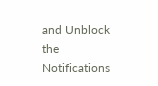and Unblock the Notifications